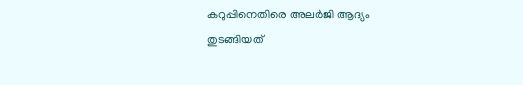കറുപ്പിനെതിരെ അലർജി ആദ്യം തുടങ്ങിയത്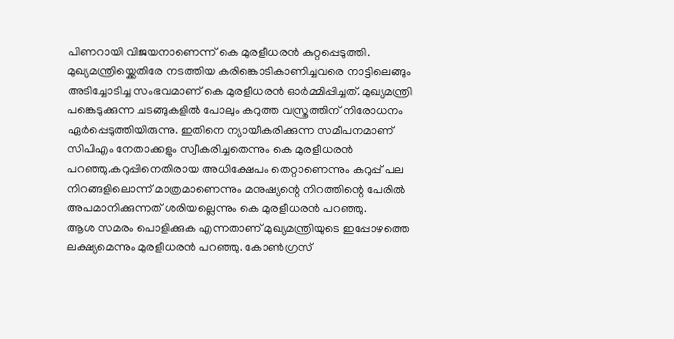പിണറായി വിജയനാണെന്ന് കെ മുരളീധരൻ കുറ്റപ്പെടുത്തി. മുഖ്യമന്ത്രിയ്ക്കെതിരേ നടത്തിയ കരിങ്കൊടികാണിച്ചവരെ നാട്ടിലെങ്ങും അടിച്ചോടിച്ച സംഭവമാണ് കെ മുരളീധരൻ ഓർമ്മിപ്പിച്ചത്. മുഖ്യമന്ത്രി പങ്കെടുക്കുന്ന ചടങ്ങുകളിൽ പോലും കറുത്ത വസ്ത്രത്തിന് നിരോധനം ഏർപ്പെടുത്തിയിരുന്നു. ഇതിനെ ന്യായീകരിക്കുന്ന സമീപനമാണ് സിപിഎം നേതാക്കളും സ്വീകരിച്ചതെന്നും കെ മുരളീധരൻ പറഞ്ഞു.കറുപ്പിനെതിരായ അധിക്ഷേപം തെറ്റാണെന്നും കറുപ്പ് പല നിറങ്ങളിലൊന്ന് മാത്രമാണെന്നും മനുഷ്യന്റെ നിറത്തിന്റെ പേരിൽ അപമാനിക്കുന്നത് ശരിയല്ലെന്നും കെ മുരളീധരൻ പറഞ്ഞു.
ആശ സമരം പൊളിക്കുക എന്നതാണ് മുഖ്യമന്ത്രിയുടെ ഇപ്പോഴത്തെ ലക്ഷ്യമെന്നും മുരളീധരൻ പറഞ്ഞു. കോൺഗ്രസ്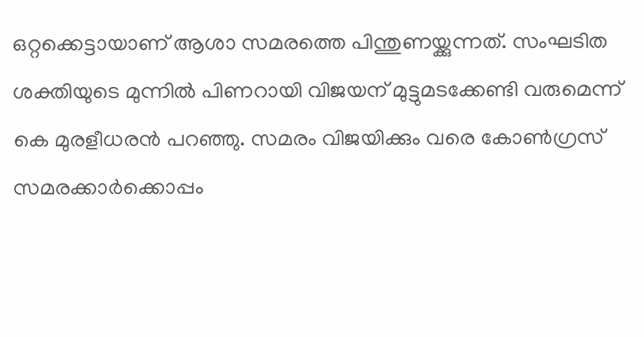ഒറ്റക്കെട്ടായാണ് ആശാ സമരത്തെ പിന്തുണയ്ക്കുന്നത്. സംഘടിത ശക്തിയുടെ മുന്നിൽ പിണറായി വിജയന് മുട്ടുമടക്കേണ്ടി വരുമെന്ന് കെ മുരളീധരൻ പറഞ്ഞു. സമരം വിജയിക്കും വരെ കോൺഗ്രസ് സമരക്കാർക്കൊപ്പം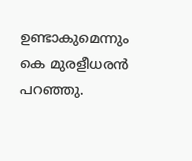ഉണ്ടാകുമെന്നും കെ മുരളീധരൻ പറഞ്ഞു.